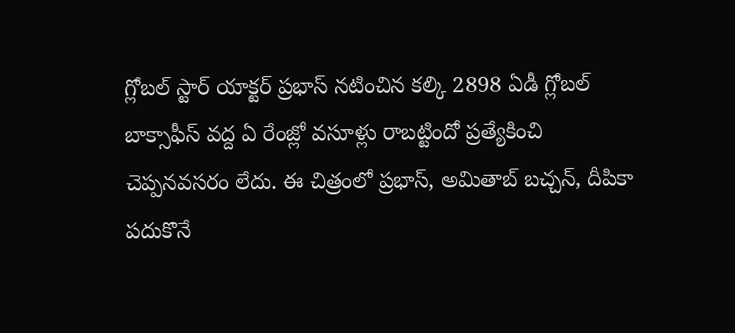గ్లోబల్ స్టార్ యాక్టర్ ప్రభాస్ నటించిన కల్కి 2898 ఏడీ గ్లోబల్ బాక్సాఫీస్ వద్ద ఏ రేంజ్లో వసూళ్లు రాబట్టిందో ప్రత్యేకించి చెప్పనవసరం లేదు. ఈ చిత్రంలో ప్రభాస్, అమితాబ్ బచ్చన్, దీపికా పదుకొనే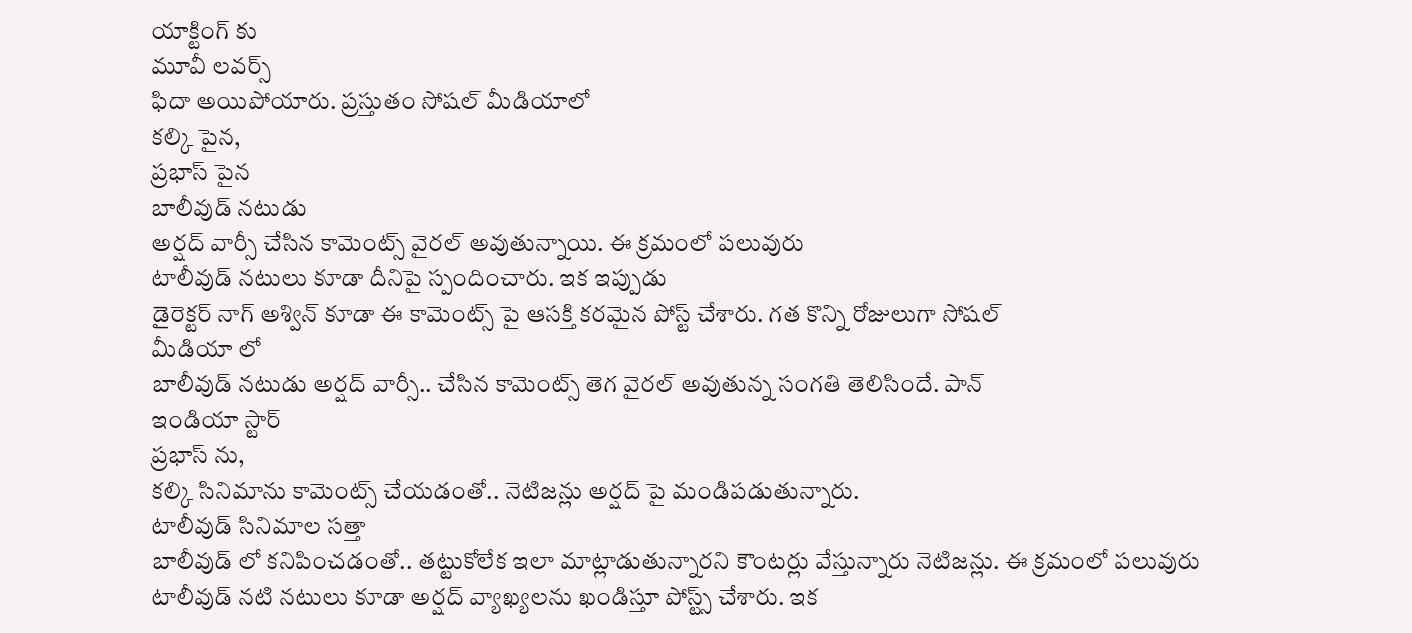యాక్టింగ్ కు
మూవీ లవర్స్
ఫిదా అయిపోయారు. ప్రస్తుతం సోషల్ మీడియాలో
కల్కి పైన,
ప్రభాస్ పైన
బాలీవుడ్ నటుడు
అర్షద్ వార్సీ చేసిన కామెంట్స్ వైరల్ అవుతున్నాయి. ఈ క్రమంలో పలువురు
టాలీవుడ్ నటులు కూడా దీనిపై స్పందించారు. ఇక ఇప్పుడు
డైరెక్టర్ నాగ్ అశ్విన్ కూడా ఈ కామెంట్స్ పై ఆసక్తి కరమైన పోస్ట్ చేశారు. గత కొన్ని రోజులుగా సోషల్
మీడియా లో
బాలీవుడ్ నటుడు అర్షద్ వార్సీ.. చేసిన కామెంట్స్ తెగ వైరల్ అవుతున్న సంగతి తెలిసిందే. పాన్
ఇండియా స్టార్
ప్రభాస్ ను,
కల్కి సినిమాను కామెంట్స్ చేయడంతో.. నెటిజన్లు అర్షద్ పై మండిపడుతున్నారు.
టాలీవుడ్ సినిమాల సత్తా
బాలీవుడ్ లో కనిపించడంతో.. తట్టుకోలేక ఇలా మాట్లాడుతున్నారని కౌంటర్లు వేస్తున్నారు నెటిజన్లు. ఈ క్రమంలో పలువురు
టాలీవుడ్ నటి నటులు కూడా అర్షద్ వ్యాఖ్యలను ఖండిస్తూ పోస్ట్స్ చేశారు. ఇక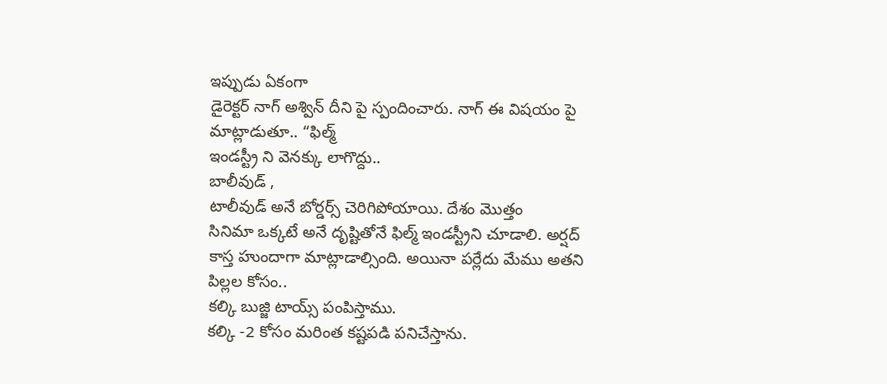ఇప్పుడు ఏకంగా
డైరెక్టర్ నాగ్ అశ్విన్ దీని పై స్పందించారు. నాగ్ ఈ విషయం పై మాట్లాడుతూ.. “ఫిల్మ్
ఇండస్ట్రీ ని వెనక్కు లాగొద్దు..
బాలీవుడ్ ,
టాలీవుడ్ అనే బోర్డర్స్ చెరిగిపోయాయి. దేశం మొత్తం
సినిమా ఒక్కటే అనే దృష్టితోనే ఫిల్మ్ ఇండస్ట్రీని చూడాలి. అర్షద్ కాస్త హుందాగా మాట్లాడాల్సింది. అయినా పర్లేదు మేము అతని పిల్లల కోసం..
కల్కి బుజ్జి టాయ్స్ పంపిస్తాము.
కల్కి -2 కోసం మరింత కష్టపడి పనిచేస్తాను.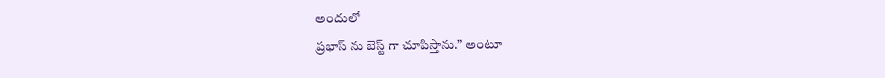అందులో
ప్రభాస్ ను బెస్ట్ గా చూపిస్తాను.” అంటూ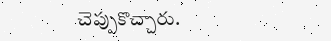చెప్పుకొచ్చారు.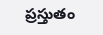ప్రస్తుతం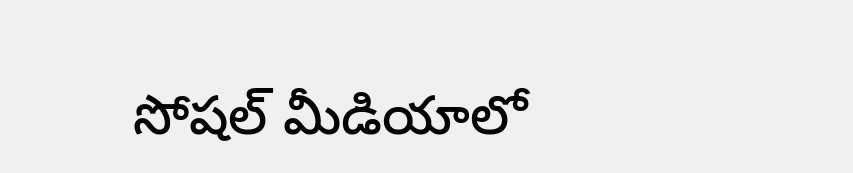సోషల్ మీడియాలో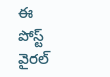ఈ పోస్ట్ వైరల్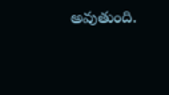అవుతుంది.